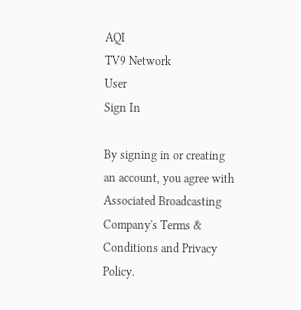AQI
TV9 Network
User
Sign In

By signing in or creating an account, you agree with Associated Broadcasting Company's Terms & Conditions and Privacy Policy.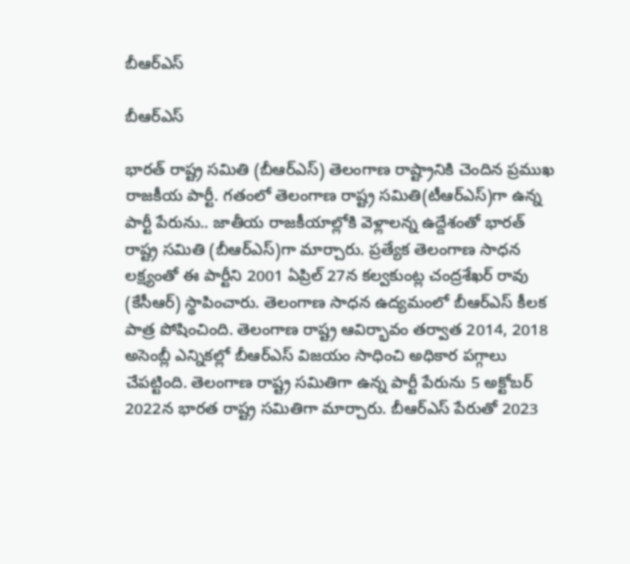బీఆర్ఎస్

బీఆర్ఎస్

భారత్ రాష్ట్ర సమితి (బీఆర్ఎస్) తెలంగాణ రాష్ట్రానికి చెందిన ప్రముఖ రాజకీయ పార్టీ. గతంలో తెలంగాణ రాష్ట్ర సమితి(టీఆర్‌ఎస్)గా ఉన్న పార్టీ పేరును.. జాతీయ రాజకీయాల్లోకి వెళ్లాలన్న ఉద్దేశంతో భారత్ రాష్ట్ర సమితి (బీఆర్ఎస్)గా మార్చారు. ప్రత్యేక తెలంగాణ సాధన లక్ష్యంతో ఈ పార్టీని 2001 ఏప్రిల్ 27న కల్వకుంట్ల చంద్రశేఖర్ రావు (కేసీఆర్) స్థాపించారు. తెలంగాణ సాధన ఉద్యమంలో బీఆర్ఎస్ కీలక పాత్ర పోషించింది. తెలంగాణ రాష్ట్ర ఆవిర్భావం తర్వాత 2014, 2018 అసెంబ్లీ ఎన్నికల్లో బీఆర్ఎస్ విజయం సాధించి అధికార పగ్గాలు చేపట్టింది. తెలంగాణ రాష్ట్ర సమితిగా ఉన్న పార్టీ పేరును 5 అక్టోబర్ 2022న భారత రాష్ట్ర సమితిగా మార్చారు. బీఆర్ఎస్ పేరుతో 2023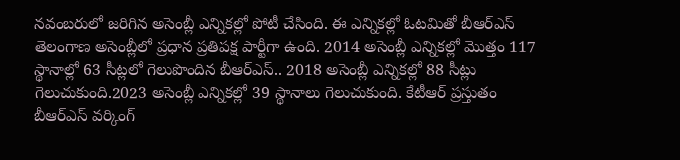నవంబరులో జరిగిన అసెంబ్లీ ఎన్నికల్లో పోటీ చేసింది. ఈ ఎన్నికల్లో ఓటమితో బీఆర్ఎస్ తెలంగాణ అసెంబ్లీలో ప్రధాన ప్రతిపక్ష పార్టీగా ఉంది. 2014 అసెంబ్లీ ఎన్నికల్లో మొత్తం 117 స్థానాల్లో 63 సీట్లలో గెలుపొందిన బీఆర్ఎస్.. 2018 అసెంబ్లీ ఎన్నికల్లో 88 సీట్లు గెలుచుకుంది.2023 అసెంబ్లీ ఎన్నికల్లో 39 స్థానాలు గెలుచుకుంది. కేటీఆర్ ప్రస్తుతం బీఆర్ఎస్ వర్కింగ్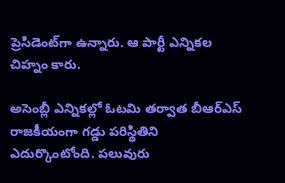ప్రెసిడెంట్‌గా ఉన్నారు. ఆ పార్టీ ఎన్నికల చిహ్నం కారు.

అసెంబ్లీ ఎన్నికల్లో ఓటమి తర్వాత బీఆర్ఎస్ రాజకీయంగా గడ్డు పరిస్థితిని ఎదుర్కొంటోంది. పలువురు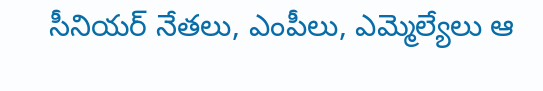సీనియర్ నేతలు, ఎంపీలు, ఎమ్మెల్యేలు ఆ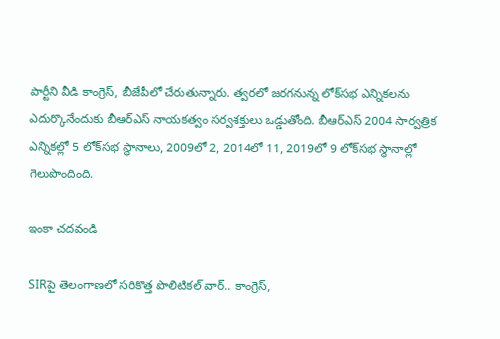పార్టీని వీడి కాంగ్రెస్, బీజేపీలో చేరుతున్నారు. త్వరలో జరగనున్న లోక్‌సభ ఎన్నికలను ఎదుర్కొనేందుకు బీఆర్ఎస్ నాయకత్వం సర్వశక్తులు ఒడ్డుతోంది. బీఆర్ఎస్ 2004 సార్వత్రిక ఎన్నికల్లో 5 లోక్‌సభ స్థానాలు, 2009లో 2, 2014లో 11, 2019లో 9 లోక్‌సభ స్థానాల్లో గెలుపొందింది.

ఇంకా చదవండి

SIRపై తెలంగాణలో సరికొత్త పొలిటికల్‌ వార్.. కాంగ్రెస్,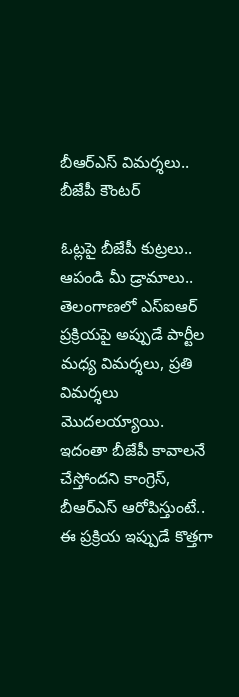బీఆర్ఎస్ విమర్శలు.. బీజేపీ కౌంటర్

ఓట్లపై బీజేపీ కుట్రలు.. ఆపండి మీ డ్రామాలు.. తెలంగాణలో ఎస్‌ఐఆర్ ప్రక్రియపై అప్పుడే పార్టీల మధ్య విమర్శలు, ప్రతి విమర్శలు మొదలయ్యాయి. ఇదంతా బీజేపీ కావాలనే చేస్తోందని కాంగ్రెస్, బీఆర్ఎస్ ఆరోపిస్తుంటే.. ఈ ప్రక్రియ ఇప్పుడే కొత్తగా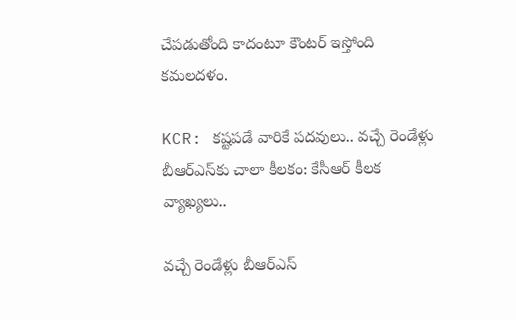చేపడుతోంది కాదంటూ కౌంటర్ ఇస్తోంది కమలదళం.

KCR: కష్టపడే వారికే పదవులు.. వచ్చే రెండేళ్లు బీఆర్ఎస్‌కు చాలా కీలకం: కేసీఆర్ కీలక వ్యాఖ్యలు..

వచ్చే రెండేళ్లు బీఆర్ఎస్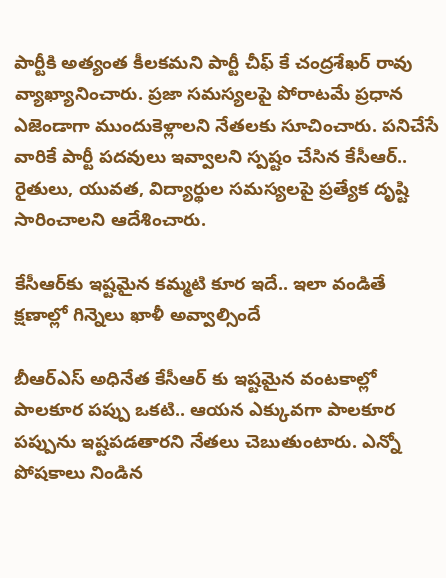పార్టీకి అత్యంత కీలకమని పార్టీ చీఫ్ కే చంద్రశేఖర్ రావు వ్యాఖ్యానించారు. ప్రజా సమస్యలపై పోరాటమే ప్రధాన ఎజెండాగా ముందుకెళ్లాలని నేతలకు సూచించారు. పనిచేసే వారికే పార్టీ పదవులు ఇవ్వాలని స్పష్టం చేసిన కేసీఆర్.. రైతులు, యువత, విద్యార్థుల సమస్యలపై ప్రత్యేక దృష్టి సారించాలని ఆదేశించారు.

కేసీఆర్‌కు ఇష్టమైన కమ్మటి కూర ఇదే.. ఇలా వండితే క్షణాల్లో గిన్నెలు ఖాళీ అవ్వాల్సిందే

బీఆర్ఎస్ అధినేత కేసీఆర్ కు ఇష్టమైన వంటకాల్లో పాలకూర పప్పు ఒకటి.. ఆయన ఎక్కువగా పాలకూర పప్పును ఇష్టపడతారని నేతలు చెబుతుంటారు. ఎన్నో పోషకాలు నిండిన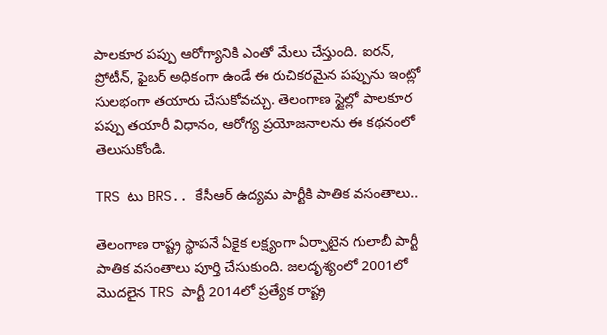పాలకూర పప్పు ఆరోగ్యానికి ఎంతో మేలు చేస్తుంది. ఐరన్, ప్రోటీన్, ఫైబర్ అధికంగా ఉండే ఈ రుచికరమైన పప్పును ఇంట్లో సులభంగా తయారు చేసుకోవచ్చు. తెలంగాణ స్టైల్లో పాలకూర పప్పు తయారీ విధానం, ఆరోగ్య ప్రయోజనాలను ఈ కథనంలో తెలుసుకోండి.

TRS టు BRS.. కేసీఆర్ ఉద్యమ పార్టీకి పాతిక వసంతాలు..

తెలంగాణ రాష్ట్ర స్థాపనే ఏకైక లక్ష్యంగా ఏర్పాటైన గులాబీ పార్టీ పాతిక వసంతాలు పూర్తి చేసుకుంది. జలదృశ్యంలో 2001లో మొదలైన TRS పార్టీ 2014లో ప్రత్యేక రాష్ట్ర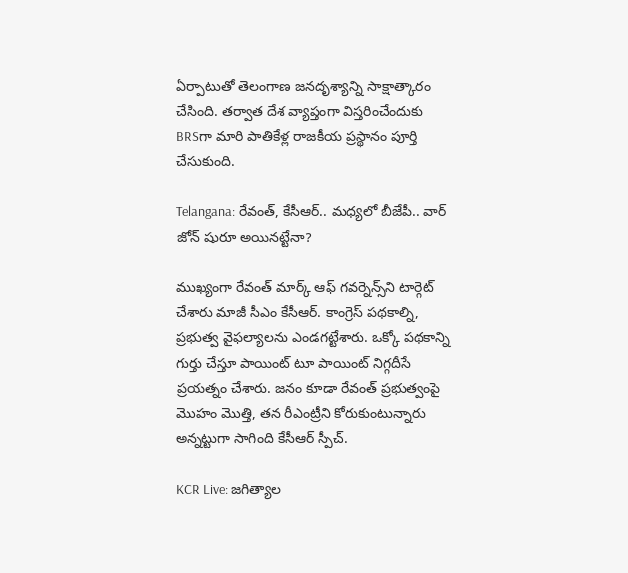ఏర్పాటుతో తెలంగాణ జనదృశ్యాన్ని సాక్షాత్కారం చేసింది. తర్వాత దేశ వ్యాప్తంగా విస్తరించేందుకు BRSగా మారి పాతికేళ్ల రాజకీయ ప్రస్థానం పూర్తి చేసుకుంది.

Telangana: రేవంత్‌, కేసీఆర్.. మధ్యలో బీజేపీ.. వార్‌ జోన్ షురూ అయినట్టేనా?

ముఖ్యంగా రేవంత్ మార్క్ ఆఫ్ గవర్నెన్స్‌ని టార్గెట్ చేశారు మాజీ సీఎం కేసీఆర్. కాంగ్రెస్ పథకాల్ని, ప్రభుత్వ వైఫల్యాలను ఎండగట్టేశారు. ఒక్కో పథకాన్ని గుర్తు చేస్తూ పాయింట్‌ టూ పాయింట్ నిగ్గదీసే ప్రయత్నం చేశారు. జనం కూడా రేవంత్‌ ప్రభుత్వంపై మొహం మొత్తి, తన రీఎంట్రీని కోరుకుంటున్నారు అన్నట్టుగా సాగింది కేసీఆర్‌ స్పీచ్.

KCR Live: జగిత్యాల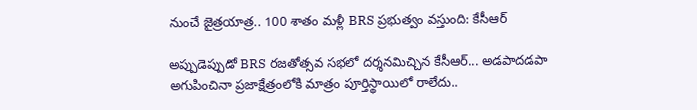నుంచే జైత్రయాత్ర.. 100 శాతం మళ్లీ BRS ప్రభుత్వం వస్తుంది: కేసీఆర్

అప్పుడెప్పుడో BRS రజతోత్సవ సభలో దర్శనమిచ్చిన కేసీఆర్‌... అడపాదడపా అగుపించినా ప్రజాక్షేత్రంలోకి మాత్రం పూర్తిస్థాయిలో రాలేదు..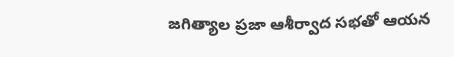జగిత్యాల ప్రజా ఆశీర్వాద సభతో ఆయన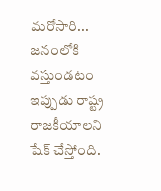మరోసారి... జనంలోకి వస్తుండటం ఇప్పుడు రాష్ట్ర రాజకీయాలని షేక్‌ చేస్తోంది.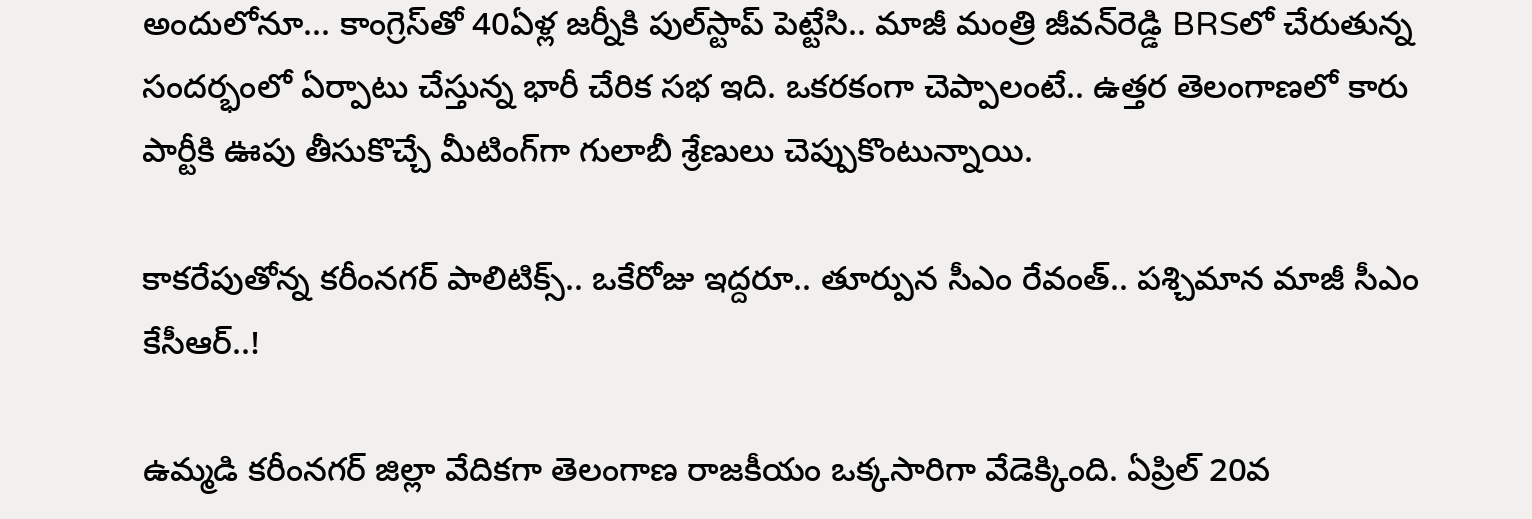అందులోనూ... కాంగ్రెస్‌తో 40ఏళ్ల జర్నీకి పుల్‌స్టాప్‌ పెట్టేసి.. మాజీ మంత్రి జీవన్‌రెడ్డి BRSలో చేరుతున్న సందర్భంలో ఏర్పాటు చేస్తున్న భారీ చేరిక సభ ఇది. ఒకరకంగా చెప్పాలంటే.. ఉత్తర తెలంగాణలో కారు పార్టీకి ఊపు తీసుకొచ్చే మీటింగ్‌గా గులాబీ శ్రేణులు చెప్పుకొంటున్నాయి.

కాకరేపుతోన్న కరీంనగర్ పాలిటిక్స్.. ఒకేరోజు ఇద్దరూ.. తూర్పున సీఎం రేవంత్.. పశ్చిమాన మాజీ సీఎం కేసీఆర్..!

ఉమ్మడి కరీంనగర్ జిల్లా వేదికగా తెలంగాణ రాజకీయం ఒక్కసారిగా వేడెక్కింది. ఏప్రిల్ 20వ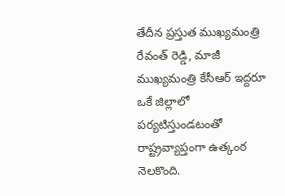తేదీన ప్రస్తుత ముఖ్యమంత్రి రేవంత్ రెడ్డి, మాజీ ముఖ్యమంత్రి కేసీఆర్ ఇద్దరూ ఒకే జిల్లాలో పర్యటిస్తుండటంతో రాష్ట్రవ్యాప్తంగా ఉత్కంఠ నెలకొంది.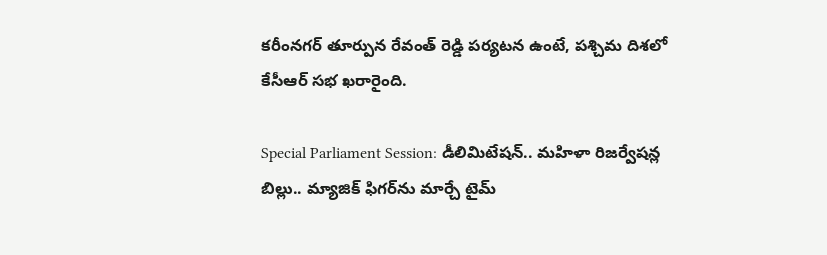కరీంనగర్ తూర్పున రేవంత్ రెడ్డి పర్యటన ఉంటే, పశ్చిమ దిశలో కేసీఆర్ సభ ఖరారైంది.

Special Parliament Session: డీలిమిటేషన్‌.. మహిళా రిజర్వేషన్ల బిల్లు.. మ్యాజిక్ ఫిగర్‌ను మార్చే టైమ్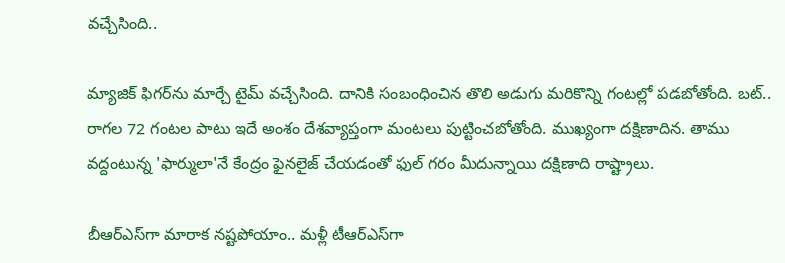వచ్చేసింది..

మ్యాజిక్ ఫిగర్‌ను మార్చే టైమ్ వచ్చేసింది. దానికి సంబంధించిన తొలి అడుగు మరికొన్ని గంటల్లో పడబోతోంది. బట్.. రాగల 72 గంటల పాటు ఇదే అంశం దేశవ్యాప్తంగా మంటలు పుట్టించబోతోంది. ముఖ్యంగా దక్షిణాదిన. తాము వద్దంటున్న 'ఫార్ములా'నే కేంద్రం ఫైనలైజ్ చేయడంతో ఫుల్ గరం మీదున్నాయి దక్షిణాది రాష్ట్రాలు.

బీఆర్ఎస్‌గా మారాక నష్టపోయాం.. మళ్లీ టీఆర్ఎస్‌గా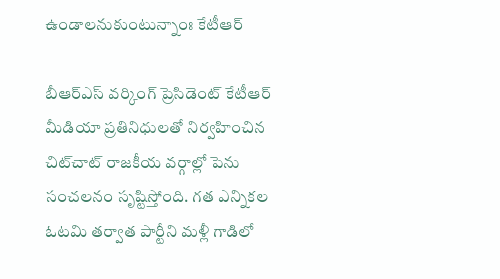ఉండాలనుకుంటున్నాంః కేటీఆర్

బీఆర్ఎస్ వర్కింగ్ ప్రెసిడెంట్ కేటీఆర్ మీడియా ప్రతినిధులతో నిర్వహించిన చిట్‌చాట్ రాజకీయ వర్గాల్లో పెను సంచలనం సృష్టిస్తోంది. గత ఎన్నికల ఓటమి తర్వాత పార్టీని మళ్లీ గాడిలో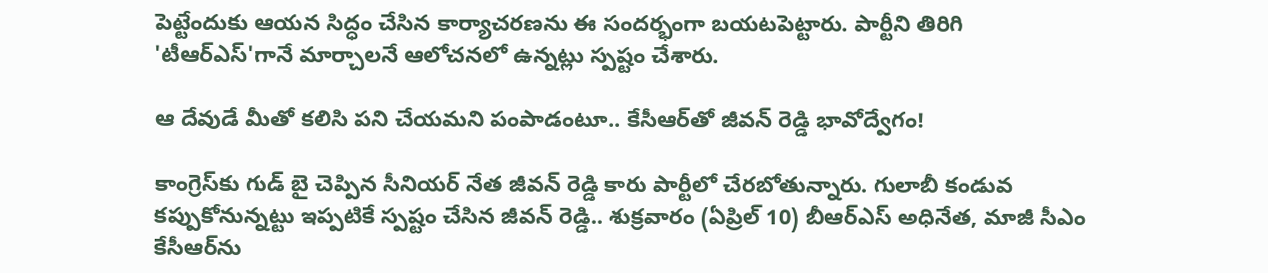పెట్టేందుకు ఆయన సిద్ధం చేసిన కార్యాచరణను ఈ సందర్భంగా బయటపెట్టారు. పార్టీని తిరిగి 'టీఆర్ఎస్'గానే మార్చాలనే ఆలోచనలో ఉన్నట్లు స్పష్టం చేశారు.

ఆ దేవుడే మీతో కలిసి పని చేయమని పంపాడంటూ.. కేసీఆర్‌తో జీవన్ రెడ్డి భావోద్వేగం!

కాంగ్రెస్‌కు గుడ్ బై చెప్పిన సీనియర్ నేత జీవన్ రెడ్డి కారు పార్టీలో చేరబోతున్నారు. గులాబీ కండువ కప్పుకోనున్నట్టు ఇప్పటికే స్పష్టం చేసిన జీవన్ రెడ్డి.. శుక్రవారం (ఏప్రిల్ 10) బీఆర్ఎస్ అధినేత, మాజీ సీఎం కేసీఆర్‌ను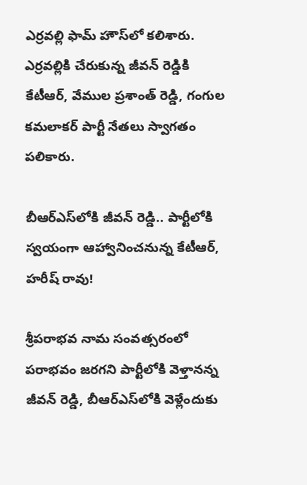ఎర్రవల్లి ఫామ్‌ హౌస్‌లో కలిశారు. ఎర్రవల్లికి చేరుకున్న జీవన్ రెడ్డికి కేటీఆర్, వేముల ప్రశాంత్ రెడ్డి, గంగుల కమలాకర్ పార్టీ నేతలు స్వాగతం పలికారు.

బీఆర్ఎస్‌లోకి జీవన్ రెడ్డి.. పార్టీలోకి స్వయంగా ఆహ్వానించనున్న కేటీఆర్, హరీష్‌ రావు!

శ్రీపరాభవ నామ సంవత్సరంలో పరాభవం జరగని పార్టీలోకి వెళ్తానన్న జీవన్ రెడ్డి, బీఆర్ఎస్‌లోకి వెళ్లేందుకు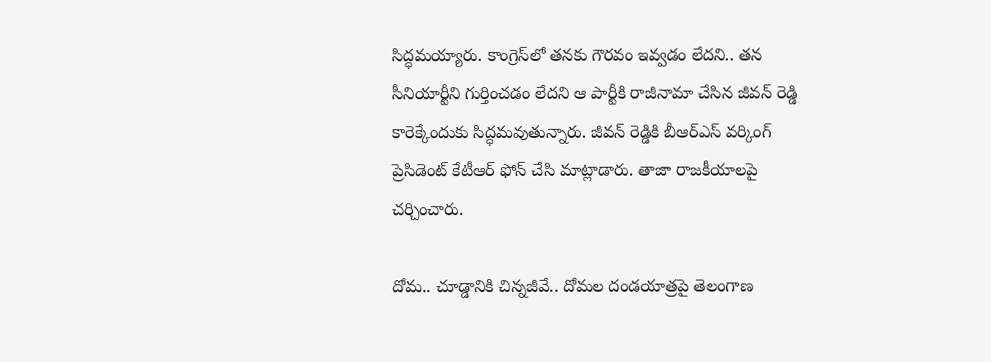సిద్ధమయ్యారు. కాంగ్రెస్‌లో తనకు గౌరవం ఇవ్వడం లేదని.. తన సీనియార్టీని గుర్తించడం లేదని ఆ పార్టీకి రాజీనామా చేసిన జీవన్ రెడ్డి కారెక్కేందుకు సిద్ధమవుతున్నారు. జీవన్ రెడ్డికి బీఆర్ఎస్ వర్కింగ్ ప్రెసిడెంట్ కేటీఆర్ ఫోన్ చేసి మాట్లాడారు. తాజా రాజకీయాలపై చర్చించారు.

దోమ.. చూడ్డానికి చిన్నజీవే.. దోమల దండయాత్రపై తెలంగాణ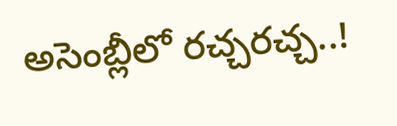అసెంబ్లీలో రచ్చరచ్చ..!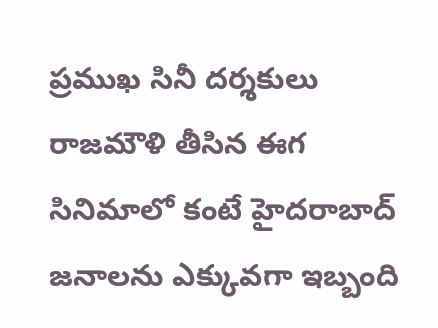ప్రముఖ సినీ దర్శకులు రాజమౌళి తీసిన ఈగ సినిమాలో కంటే హైదరాబాద్ జనాలను ఎక్కువగా ఇబ్బంది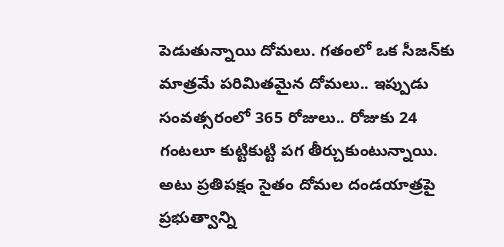పెడుతున్నాయి దోమలు. గతంలో ఒక సీజన్‌కు మాత్రమే పరిమితమైన దోమలు.. ఇప్పుడు సంవత్సరంలో 365 రోజులు.. రోజుకు 24 గంటలూ కుట్టికుట్టి పగ తీర్చుకుంటున్నాయి. అటు ప్రతిపక్షం సైతం దోమల దండయాత్రపై ప్రభుత్వాన్ని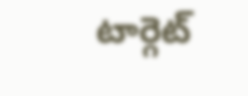టార్గెట్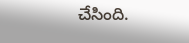చేసింది.